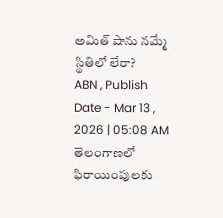అమిత్ షాను నమ్మే స్థితిలో లేరా?
ABN , Publish Date - Mar 13 , 2026 | 05:08 AM
తెలంగాణలో ఫిరాయింపులకు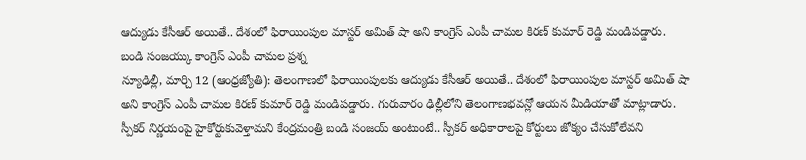ఆద్యుడు కేసీఆర్ అయితే.. దేశంలో ఫిరాయింపుల మాస్టర్ అమిత్ షా అని కాంగ్రెస్ ఎంపీ చామల కిరణ్ కుమార్ రెడ్డి మండిపడ్డారు.
బండి సంజయ్కు కాంగ్రెస్ ఎంపీ చామల ప్రశ్న
న్యూఢిల్లీ, మార్చి 12 (ఆంధ్రజ్యోతి): తెలంగాణలో ఫిరాయింపులకు ఆద్యుడు కేసీఆర్ అయితే.. దేశంలో ఫిరాయింపుల మాస్టర్ అమిత్ షా అని కాంగ్రెస్ ఎంపీ చామల కిరణ్ కుమార్ రెడ్డి మండిపడ్డారు. గురువారం ఢిల్లీలోని తెలంగాణభవన్లో ఆయన మీడియాతో మాట్లాడారు. స్పీకర్ నిర్ణయంపై హైకోర్టుకువెళ్తామని కేంద్రమంత్రి బండి సంజయ్ అంటుంటే.. స్పీకర్ అధికారాలపై కోర్టులు జోక్యం చేసుకోలేవని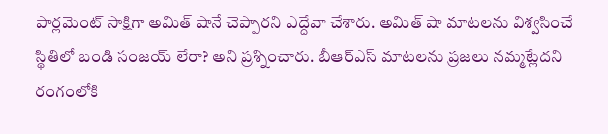పార్లమెంట్ సాక్షిగా అమిత్ షానే చెప్పారని ఎద్దేవా చేశారు. అమిత్ షా మాటలను విశ్వసించే స్థితిలో బండి సంజయ్ లేరా? అని ప్రశ్నించారు. బీఆర్ఎస్ మాటలను ప్రజలు నమ్మట్లేదని రంగంలోకి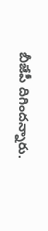బీజేపీ దిగిందన్నారు.